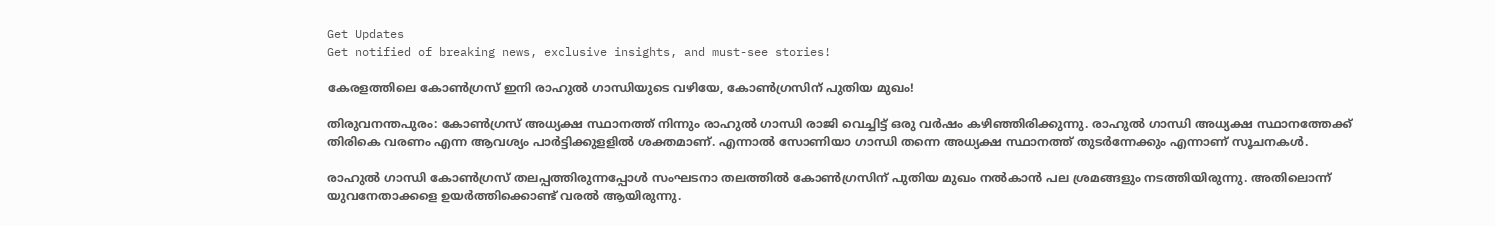Get Updates
Get notified of breaking news, exclusive insights, and must-see stories!

കേരളത്തിലെ കോണ്‍ഗ്രസ് ഇനി രാഹുല്‍ ഗാന്ധിയുടെ വഴിയേ, കോൺഗ്രസിന് പുതിയ മുഖം!

തിരുവനന്തപുരം: കോണ്‍ഗ്രസ് അധ്യക്ഷ സ്ഥാനത്ത് നിന്നും രാഹുല്‍ ഗാന്ധി രാജി വെച്ചിട്ട് ഒരു വര്‍ഷം കഴിഞ്ഞിരിക്കുന്നു. രാഹുല്‍ ഗാന്ധി അധ്യക്ഷ സ്ഥാനത്തേക്ക് തിരികെ വരണം എന്ന ആവശ്യം പാര്‍ട്ടിക്കുളളില്‍ ശക്തമാണ്. എന്നാല്‍ സോണിയാ ഗാന്ധി തന്നെ അധ്യക്ഷ സ്ഥാനത്ത് തുടര്‍ന്നേക്കും എന്നാണ് സൂചനകള്‍.

രാഹുല്‍ ഗാന്ധി കോണ്‍ഗ്രസ് തലപ്പത്തിരുന്നപ്പോള്‍ സംഘടനാ തലത്തില്‍ കോണ്‍ഗ്രസിന് പുതിയ മുഖം നല്‍കാന്‍ പല ശ്രമങ്ങളും നടത്തിയിരുന്നു. അതിലൊന്ന് യുവനേതാക്കളെ ഉയര്‍ത്തിക്കൊണ്ട് വരല്‍ ആയിരുന്നു.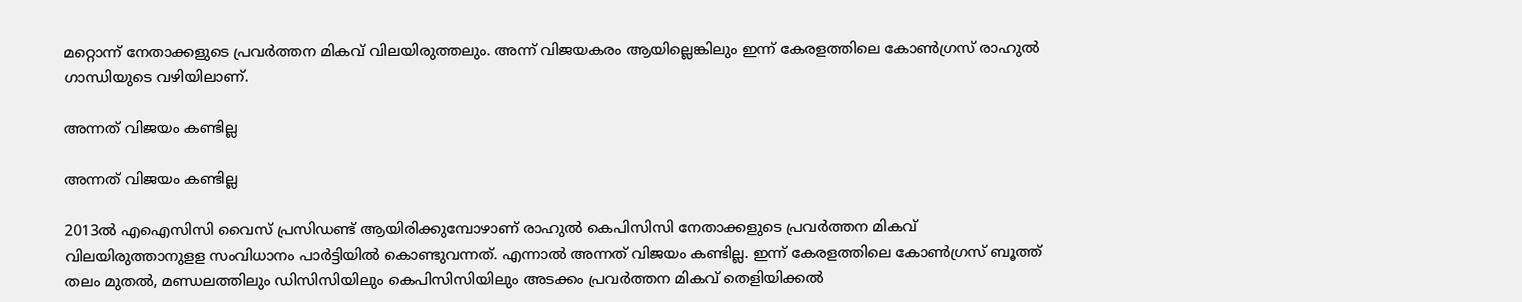മറ്റൊന്ന് നേതാക്കളുടെ പ്രവര്‍ത്തന മികവ് വിലയിരുത്തലും. അന്ന് വിജയകരം ആയില്ലെങ്കിലും ഇന്ന് കേരളത്തിലെ കോണ്‍ഗ്രസ് രാഹുല്‍ ഗാന്ധിയുടെ വഴിയിലാണ്.

അന്നത് വിജയം കണ്ടില്ല

അന്നത് വിജയം കണ്ടില്ല

2013ല്‍ എഐസിസി വൈസ് പ്രസിഡണ്ട് ആയിരിക്കുമ്പോഴാണ് രാഹുല്‍ കെപിസിസി നേതാക്കളുടെ പ്രവര്‍ത്തന മികവ് വിലയിരുത്താനുളള സംവിധാനം പാര്‍ട്ടിയില്‍ കൊണ്ടുവന്നത്. എന്നാല്‍ അന്നത് വിജയം കണ്ടില്ല. ഇന്ന് കേരളത്തിലെ കോണ്‍ഗ്രസ് ബൂത്ത് തലം മുതല്‍, മണ്ഡലത്തിലും ഡിസിസിയിലും കെപിസിസിയിലും അടക്കം പ്രവര്‍ത്തന മികവ് തെളിയിക്കല്‍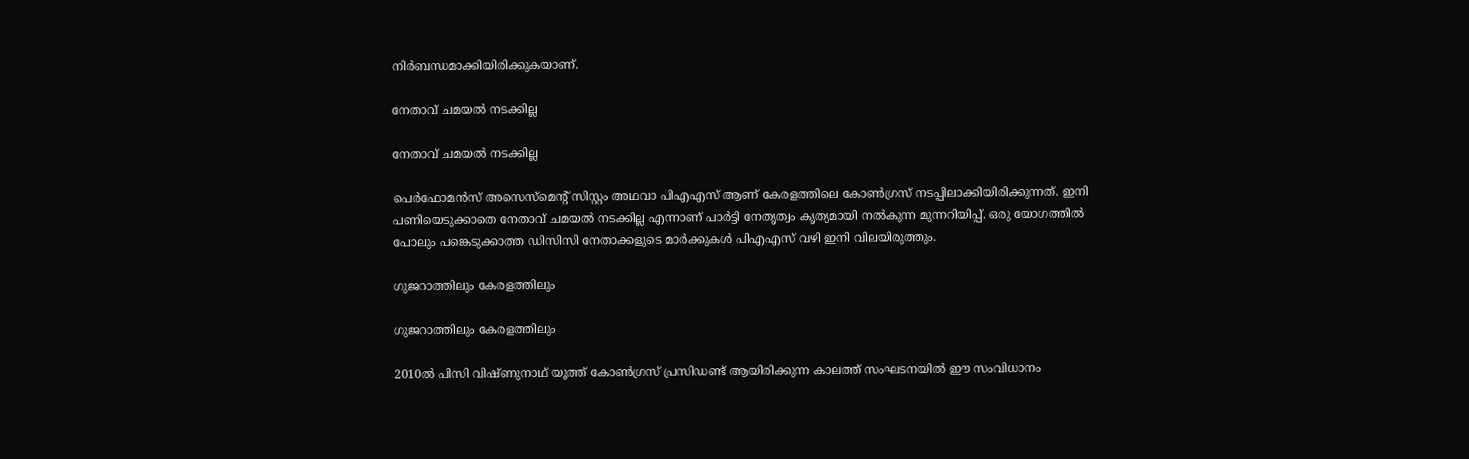നിര്‍ബന്ധമാക്കിയിരിക്കുകയാണ്.

നേതാവ് ചമയല്‍ നടക്കില്ല

നേതാവ് ചമയല്‍ നടക്കില്ല

പെര്‍ഫോമന്‍സ് അസെസ്‌മെന്റ് സിസ്റ്റം അഥവാ പിഎഎസ് ആണ് കേരളത്തിലെ കോണ്‍ഗ്രസ് നടപ്പിലാക്കിയിരിക്കുന്നത്. ഇനി പണിയെടുക്കാതെ നേതാവ് ചമയല്‍ നടക്കില്ല എന്നാണ് പാര്‍ട്ടി നേതൃത്വം കൃത്യമായി നല്‍കുന്ന മുന്നറിയിപ്പ്. ഒരു യോഗത്തില്‍ പോലും പങ്കെടുക്കാത്ത ഡിസിസി നേതാക്കളുടെ മാര്‍ക്കുകള്‍ പിഎഎസ് വഴി ഇനി വിലയിരുത്തും.

ഗുജറാത്തിലും കേരളത്തിലും

ഗുജറാത്തിലും കേരളത്തിലും

2010ല്‍ പിസി വിഷ്ണുനാഥ് യൂത്ത് കോണ്‍ഗ്രസ് പ്രസിഡണ്ട് ആയിരിക്കുന്ന കാലത്ത് സംഘടനയില്‍ ഈ സംവിധാനം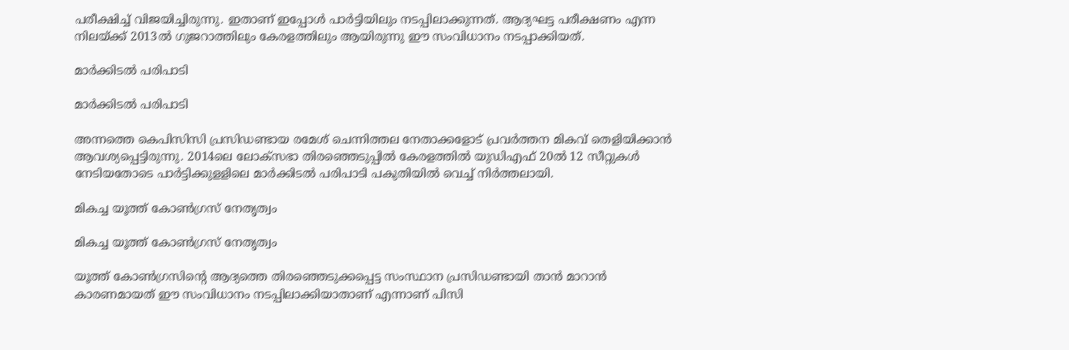പരീക്ഷിച്ച് വിജയിച്ചിരുന്നു. ഇതാണ് ഇപ്പോള്‍ പാര്‍ട്ടിയിലും നടപ്പിലാക്കുന്നത്. ആദ്യഘട്ട പരീക്ഷണം എന്ന നിലയ്ക്ക് 2013ല്‍ ഗുജറാത്തിലും കേരളത്തിലും ആയിരുന്നു ഈ സംവിധാനം നടപ്പാക്കിയത്.

മാര്‍ക്കിടല്‍ പരിപാടി

മാര്‍ക്കിടല്‍ പരിപാടി

അന്നത്തെ കെപിസിസി പ്രസിഡണ്ടായ രമേശ് ചെന്നിത്തല നേതാക്കളോട് പ്രവര്‍ത്തന മികവ് തെളിയിക്കാന്‍ ആവശ്യപ്പെട്ടിരുന്നു. 2014ലെ ലോക്‌സഭാ തിരഞ്ഞെടുപ്പില്‍ കേരളത്തില്‍ യുഡിഎഫ് 20ല്‍ 12 സീറ്റുകള്‍ നേടിയതോടെ പാര്‍ട്ടിക്കുളളിലെ മാര്‍ക്കിടല്‍ പരിപാടി പകുതിയില്‍ വെച്ച് നിര്‍ത്തലായി.

മികച്ച യൂത്ത് കോണ്‍ഗ്രസ് നേതൃത്വം

മികച്ച യൂത്ത് കോണ്‍ഗ്രസ് നേതൃത്വം

യൂത്ത് കോണ്‍ഗ്രസിന്റെ ആദ്യത്തെ തിരഞ്ഞെടുക്കപ്പെട്ട സംസ്ഥാന പ്രസിഡണ്ടായി താന്‍ മാറാന്‍ കാരണമായത് ഈ സംവിധാനം നടപ്പിലാക്കിയാതാണ് എന്നാണ് പിസി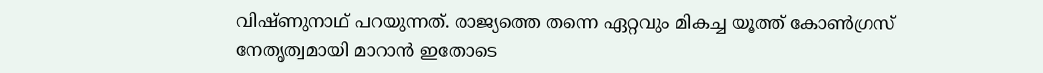വിഷ്ണുനാഥ് പറയുന്നത്. രാജ്യത്തെ തന്നെ ഏറ്റവും മികച്ച യൂത്ത് കോണ്‍ഗ്രസ് നേതൃത്വമായി മാറാന്‍ ഇതോടെ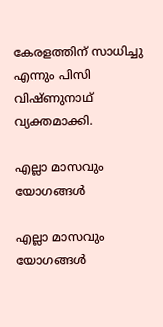കേരളത്തിന് സാധിച്ചു എന്നും പിസി വിഷ്ണുനാഥ് വ്യക്തമാക്കി.

എല്ലാ മാസവും യോഗങ്ങള്‍

എല്ലാ മാസവും യോഗങ്ങള്‍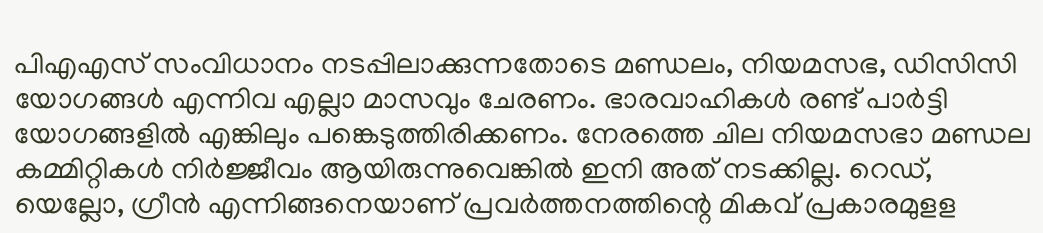പിഎഎസ് സംവിധാനം നടപ്പിലാക്കുന്നതോടെ മണ്ഡലം, നിയമസഭ, ഡിസിസി യോഗങ്ങള്‍ എന്നിവ എല്ലാ മാസവും ചേരണം. ഭാരവാഹികള്‍ രണ്ട് പാര്‍ട്ടി യോഗങ്ങളില്‍ എങ്കിലും പങ്കെടുത്തിരിക്കണം. നേരത്തെ ചില നിയമസഭാ മണ്ഡല കമ്മിറ്റികള്‍ നിര്‍ജ്ജീവം ആയിരുന്നുവെങ്കില്‍ ഇനി അത് നടക്കില്ല. റെഡ്, യെല്ലോ, ഗ്രീന്‍ എന്നിങ്ങനെയാണ് പ്രവര്‍ത്തനത്തിന്റെ മികവ് പ്രകാരമുളള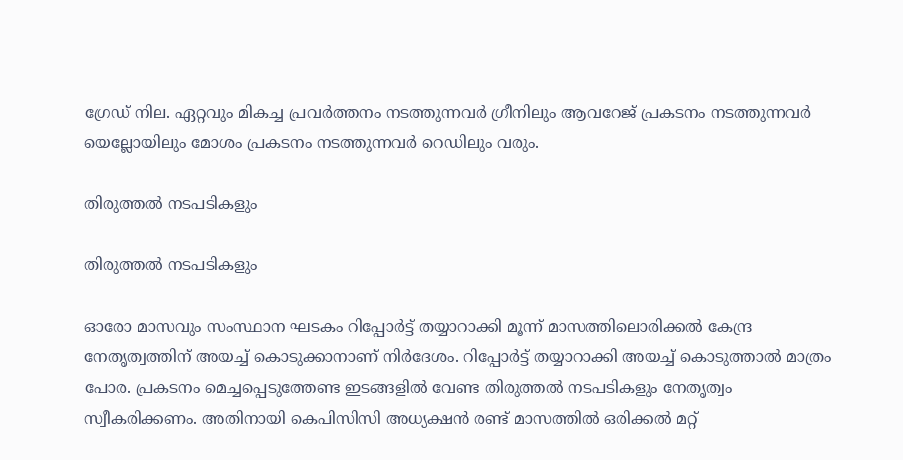ഗ്രേഡ് നില. ഏറ്റവും മികച്ച പ്രവര്‍ത്തനം നടത്തുന്നവര്‍ ഗ്രീനിലും ആവറേജ് പ്രകടനം നടത്തുന്നവര്‍ യെല്ലോയിലും മോശം പ്രകടനം നടത്തുന്നവര്‍ റെഡിലും വരും.

തിരുത്തല്‍ നടപടികളും

തിരുത്തല്‍ നടപടികളും

ഓരോ മാസവും സംസ്ഥാന ഘടകം റിപ്പോര്‍ട്ട് തയ്യാറാക്കി മൂന്ന് മാസത്തിലൊരിക്കല്‍ കേന്ദ്ര നേതൃത്വത്തിന് അയച്ച് കൊടുക്കാനാണ് നിര്‍ദേശം. റിപ്പോര്‍ട്ട് തയ്യാറാക്കി അയച്ച് കൊടുത്താല്‍ മാത്രം പോര. പ്രകടനം മെച്ചപ്പെടുത്തേണ്ട ഇടങ്ങളില്‍ വേണ്ട തിരുത്തല്‍ നടപടികളും നേതൃത്വം സ്വീകരിക്കണം. അതിനായി കെപിസിസി അധ്യക്ഷന്‍ രണ്ട് മാസത്തില്‍ ഒരിക്കല്‍ മറ്റ്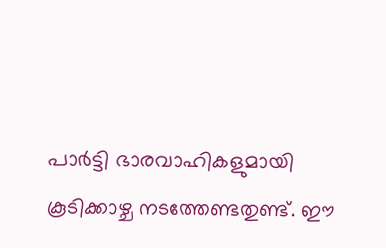പാര്‍ട്ടി ഭാരവാഹികളുമായി കൂടിക്കാഴ്ച നടത്തേണ്ടതുണ്ട്. ഈ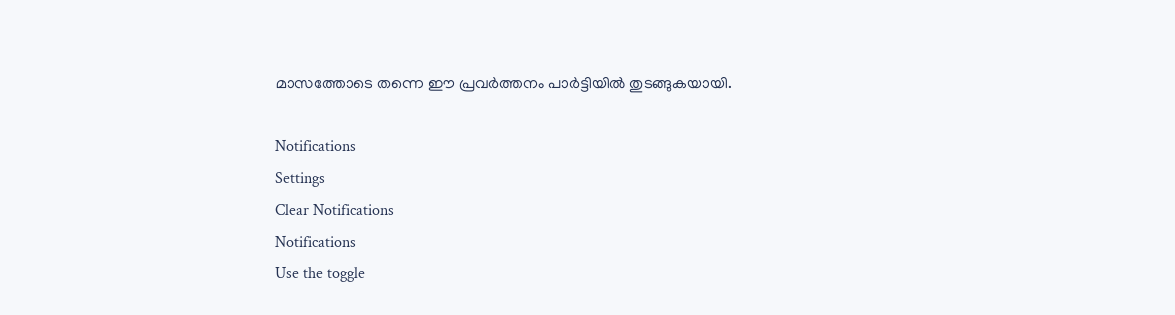മാസത്തോടെ തന്നെ ഈ പ്രവര്‍ത്തനം പാര്‍ട്ടിയില്‍ തുടങ്ങുകയായി.

Notifications
Settings
Clear Notifications
Notifications
Use the toggle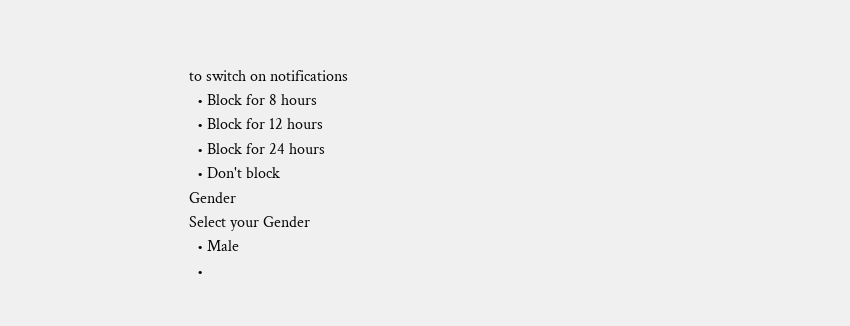to switch on notifications
  • Block for 8 hours
  • Block for 12 hours
  • Block for 24 hours
  • Don't block
Gender
Select your Gender
  • Male
  •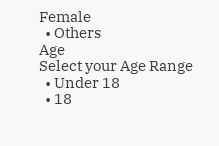Female
  • Others
Age
Select your Age Range
  • Under 18
  • 18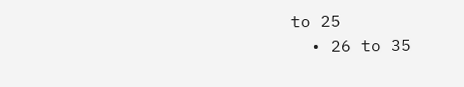to 25
  • 26 to 35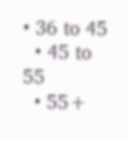• 36 to 45
  • 45 to 55
  • 55+